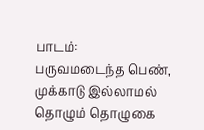பாடம்:
பருவமடைந்த பெண், முக்காடு இல்லாமல் தொழும் தொழுகை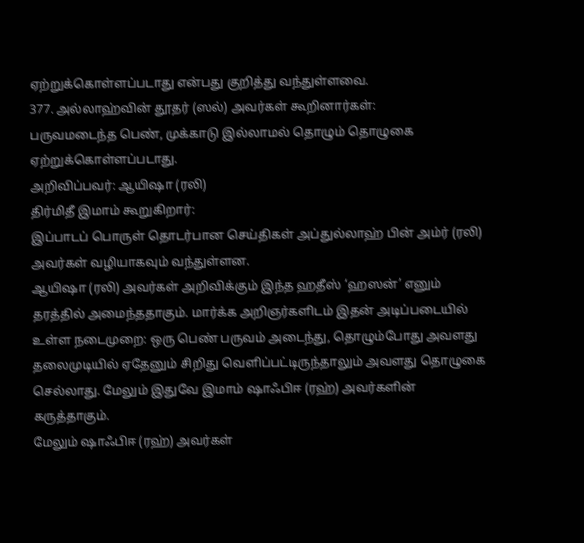ஏற்றுக்கொள்ளப்படாது என்பது குறித்து வந்துள்ளவை.
377. அல்லாஹ்வின் தூதர் (ஸல்) அவர்கள் கூறினார்கள்:
பருவமடைந்த பெண், முக்காடு இல்லாமல் தொழும் தொழுகை ஏற்றுக்கொள்ளப்படாது.
அறிவிப்பவர்: ஆயிஷா (ரலி)
திர்மிதீ இமாம் கூறுகிறார்:
இப்பாடப் பொருள் தொடர்பான செய்திகள் அப்துல்லாஹ் பின் அம்ர் (ரலி) அவர்கள் வழியாகவும் வந்துள்ளன.
ஆயிஷா (ரலி) அவர்கள் அறிவிக்கும் இந்த ஹதீஸ் ‘ஹஸன்’ எனும் தரத்தில் அமைந்ததாகும். மார்க்க அறிஞர்களிடம் இதன் அடிப்படையில் உள்ள நடைமுறை: ஒரு பெண் பருவம் அடைந்து, தொழும்போது அவளது தலைமுடியில் ஏதேனும் சிறிது வெளிப்பட்டிருந்தாலும் அவளது தொழுகை செல்லாது. மேலும் இதுவே இமாம் ஷாஃபிஈ (ரஹ்) அவர்களின் கருத்தாகும்.
மேலும் ஷாஃபிஈ (ரஹ்) அவர்கள்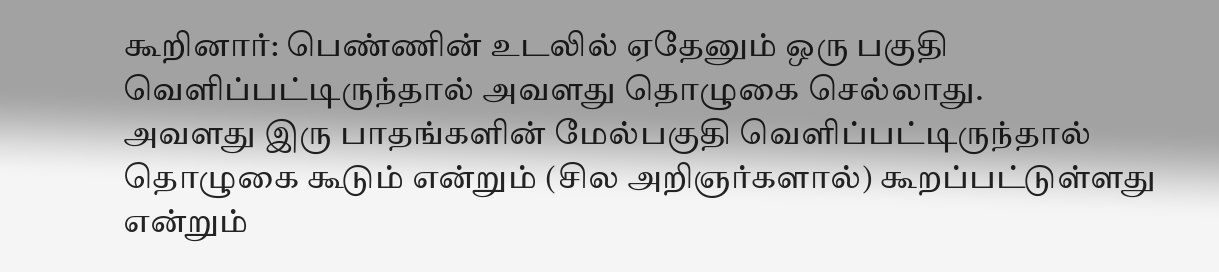கூறினார்: பெண்ணின் உடலில் ஏதேனும் ஒரு பகுதி வெளிப்பட்டிருந்தால் அவளது தொழுகை செல்லாது.
அவளது இரு பாதங்களின் மேல்பகுதி வெளிப்பட்டிருந்தால் தொழுகை கூடும் என்றும் (சில அறிஞர்களால்) கூறப்பட்டுள்ளது என்றும்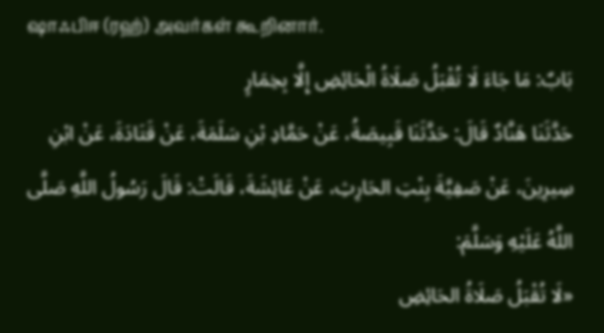ஷாஃபிஈ (ரஹ்) அவர்கள் கூறினார்.
بَابٌ: مَا جَاءَ لَا تُقْبَلُ صَلَاةُ الْحَائِضِ إِلَّا بِخِمَارٍ
حَدَّثَنَا هَنَّادٌ قَالَ: حَدَّثَنَا قَبِيصَةُ، عَنْ حَمَّادِ بْنِ سَلَمَةَ، عَنْ قَتَادَةَ، عَنْ ابْنِ سِيرِينَ، عَنْ صَفِيَّةَ بِنْتِ الحَارِثِ، عَنْ عَائِشَةَ، قَالَتْ: قَالَ رَسُولُ اللَّهِ صَلَّى اللَّهُ عَلَيْهِ وَسَلَّمَ:
«لَا تُقْبَلُ صَلَاةُ الحَائِضِ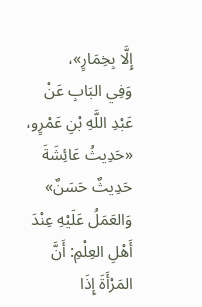إِلَّا بِخِمَارٍ»،
وَفِي البَابِ عَنْ عَبْدِ اللَّهِ بْنِ عَمْرٍو، «حَدِيثُ عَائِشَةَ حَدِيثٌ حَسَنٌ» وَالعَمَلُ عَلَيْهِ عِنْدَ أَهْلِ العِلْمِ: أَنَّ المَرْأَةَ إِذَا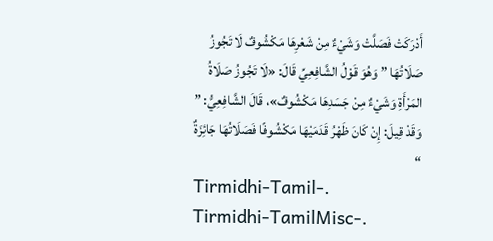أَدْرَكَتْ فَصَلَّتْ وَشَيْءٌ مِنْ شَعْرِهَا مَكْشُوفٌ لَا تَجُوزُ صَلَاتُهَا ” وَهُوَ قَوْلُ الشَّافِعِيِّ قَالَ: «لَا تَجُوزُ صَلَاةُ المَرْأَةِ وَشَيْءٌ مِنْ جَسَدِهَا مَكْشُوفٌ»، قَالَ الشَّافِعِيُّ: ” وَقَدْ قِيلَ: إِنْ كَانَ ظَهْرُ قَدَمَيْهَا مَكْشُوفًا فَصَلَاتُهَا جَائِزَةٌ “
Tirmidhi-Tamil-.
Tirmidhi-TamilMisc-.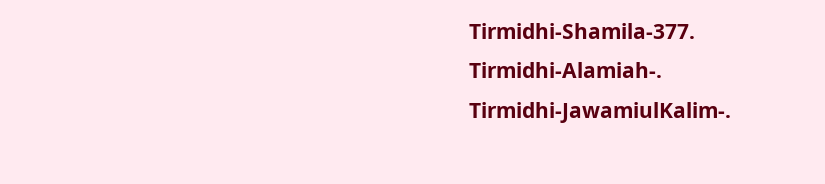Tirmidhi-Shamila-377.
Tirmidhi-Alamiah-.
Tirmidhi-JawamiulKalim-.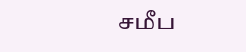சமீப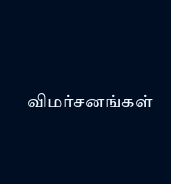விமர்சனங்கள்